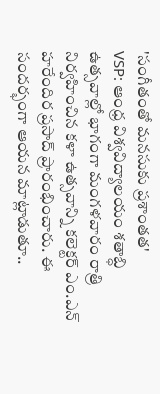'సంగీతంతో మనసుకు ప్రశాంతత'
VSP: ఆంధ్ర విశ్వవిద్యాలయం శతాబ్ధి ఉత్సవాల్లో భాగంగా మంగళవారం రాత్రి నిర్వహించిన కళా ఉత్సవాన్ని కలెక్టర్ ఎం.ఎన్ హరేందిర ప్రసాద్ ప్రారంభించారు. ఈ సందర్భంగా ఆయన మాట్లాడుతూ..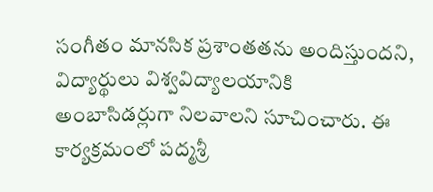సంగీతం మానసిక ప్రశాంతతను అందిస్తుందని, విద్యార్థులు విశ్వవిద్యాలయానికి అంబాసిడర్లుగా నిలవాలని సూచించారు. ఈ కార్యక్రమంలో పద్మశ్రీ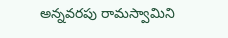అన్నవరపు రామస్వామిని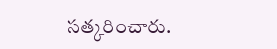సత్కరించారు.